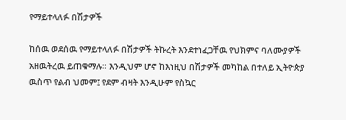የማይተላለፉ በሽታዎች

ከሰዉ ወደሰዉ የማይተላለፉ በሽታዎች ትኩረት እንደተነፈጋቸዉ የህክምና ባለሙያዎች አዘዉትረዉ ይጠቁማሉ። እንዲህም ሆኖ ከእነዚህ በሽታዎች መካከል በተለይ ኢትዮጵያ ዉስጥ የልብ ህመም፤ የደም ብዛት እንዲሁም የስኳር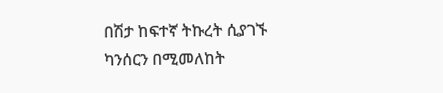በሽታ ከፍተኛ ትኩረት ሲያገኙ ካንሰርን በሚመለከት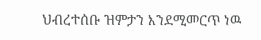ህብረተሰቡ ዝምታን እንደሚመርጥ ነዉ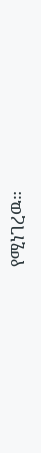የሚነገረዉ።